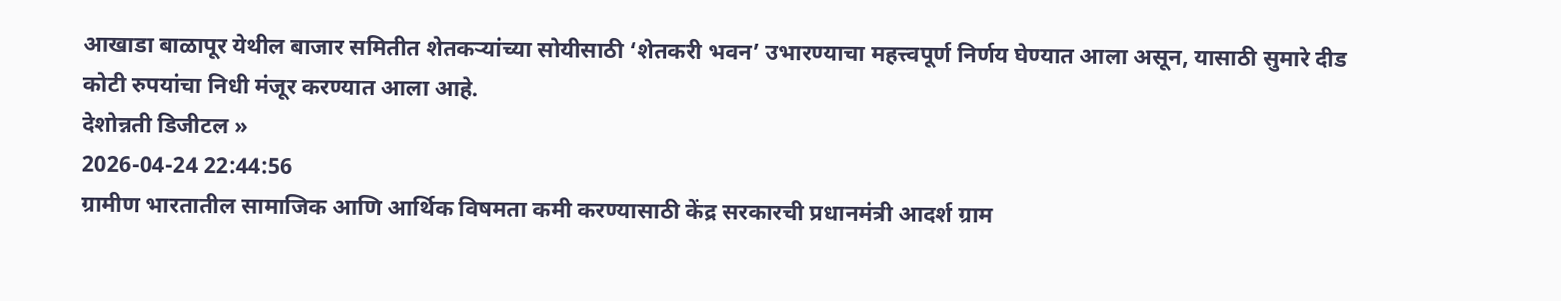आखाडा बाळापूर येथील बाजार समितीत शेतकऱ्यांच्या सोयीसाठी ‘शेतकरी भवन’ उभारण्याचा महत्त्वपूर्ण निर्णय घेण्यात आला असून, यासाठी सुमारे दीड कोटी रुपयांचा निधी मंजूर करण्यात आला आहे.
देशोन्नती डिजीटल »
2026-04-24 22:44:56
ग्रामीण भारतातील सामाजिक आणि आर्थिक विषमता कमी करण्यासाठी केंद्र सरकारची प्रधानमंत्री आदर्श ग्राम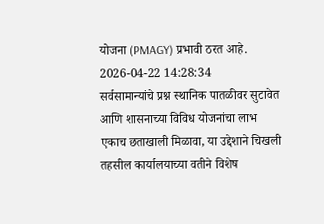योजना (PMAGY) प्रभावी ठरत आहे.
2026-04-22 14:28:34
सर्वसामान्यांचे प्रश्न स्थानिक पातळीवर सुटावेत आणि शासनाच्या विविध योजनांचा लाभ एकाच छताखाली मिळावा, या उद्देशाने चिखली तहसील कार्यालयाच्या वतीने विशेष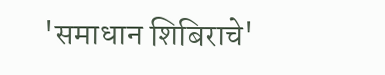'समाधान शिबिराचे'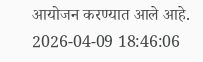आयोजन करण्यात आले आहे.
2026-04-09 18:46:06